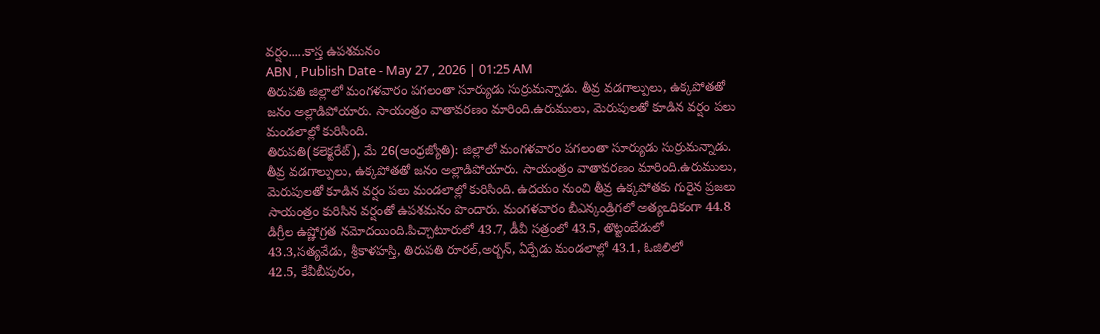వర్షం.....కాస్త ఉపశమనం
ABN , Publish Date - May 27 , 2026 | 01:25 AM
తిరుపతి జిల్లాలో మంగళవారం పగలంతా సూర్యుడు సుర్రుమన్నాడు. తీవ్ర వడగాల్పులు, ఉక్కపోతతో జనం అల్లాడిపోయారు. సాయంత్రం వాతావరణం మారింది.ఉరుములు, మెరుపులతో కూడిన వర్షం పలు మండలాల్లో కురిసింది.
తిరుపతి(కలెక్టరేట్), మే 26(ఆంధ్రజ్యోతి): జిల్లాలో మంగళవారం పగలంతా సూర్యుడు సుర్రుమన్నాడు. తీవ్ర వడగాల్పులు, ఉక్కపోతతో జనం అల్లాడిపోయారు. సాయంత్రం వాతావరణం మారింది.ఉరుములు, మెరుపులతో కూడిన వర్షం పలు మండలాల్లో కురిసింది. ఉదయం నుంచి తీవ్ర ఉక్కపోతకు గురైన ప్రజలు సాయంత్రం కురిసిన వర్షంతో ఉపశమనం పొందారు. మంగళవారం బీఎన్కండ్రిగలో అత్యఽధికంగా 44.8 డిగ్రీల ఉష్ణోగ్రత నమోదయింది.పిచ్చాటూరులో 43.7, డీవీ సత్రంలో 43.5, తొట్టంబేడులో 43.3,సత్యవేడు, శ్రీకాళహస్తి, తిరుపతి రూరల్,అర్బన్, ఏర్పేడు మండలాల్లో 43.1, ఓజిలిలో
42.5, కేవీబీపురం,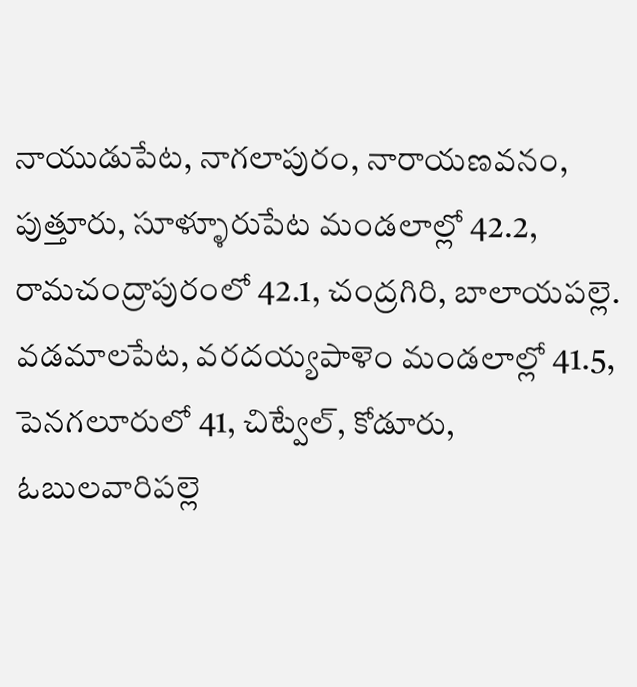నాయుడుపేట, నాగలాపురం, నారాయణవనం, పుత్తూరు, సూళ్ళూరుపేట మండలాల్లో 42.2, రామచంద్రాపురంలో 42.1, చంద్రగిరి, బాలాయపల్లె. వడమాలపేట, వరదయ్యపాళెం మండలాల్లో 41.5, పెనగలూరులో 41, చిట్వేల్, కోడూరు, ఓబులవారిపల్లె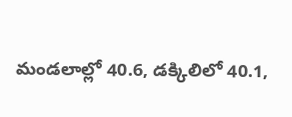మండలాల్లో 40.6, డక్కిలిలో 40.1,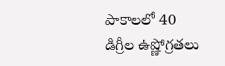పాకాలలో 40 డిగ్రీల ఉష్ణోగ్రతలు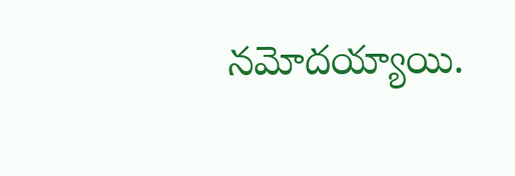నమోదయ్యాయి.